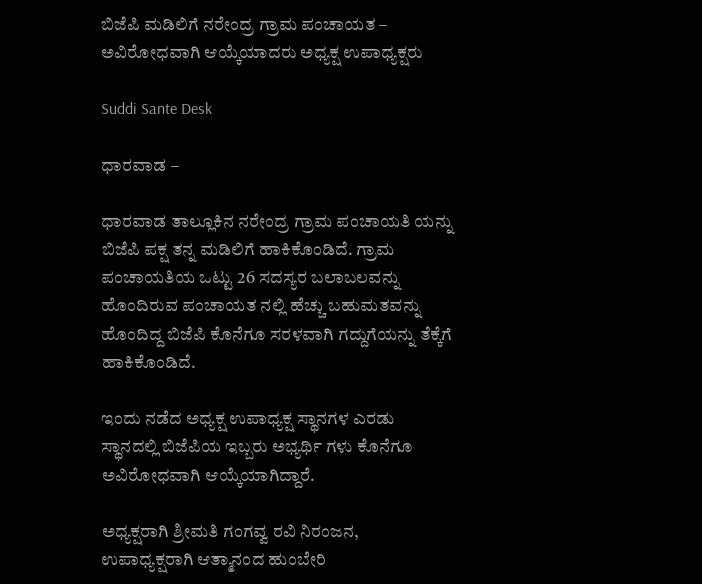ಬಿಜೆಪಿ ಮಡಿಲಿಗೆ ನರೇಂದ್ರ ಗ್ರಾಮ ಪಂಚಾಯತ – ಅವಿರೋಧವಾಗಿ ಆಯ್ಕೆಯಾದರು ಅಧ್ಯಕ್ಷ ಉಪಾಧ್ಯಕ್ಷರು

Suddi Sante Desk

ಧಾರವಾಡ –

ಧಾರವಾಡ ತಾಲ್ಲೂಕಿನ ನರೇಂದ್ರ ಗ್ರಾಮ ಪಂಚಾಯತಿ ಯನ್ನು ಬಿಜೆಪಿ ಪಕ್ಷ ತನ್ನ ಮಡಿಲಿಗೆ ಹಾಕಿಕೊಂಡಿದೆ‌. ಗ್ರಾಮ ಪಂಚಾಯತಿಯ ಒಟ್ಟು 26 ಸದಸ್ಯರ ಬಲಾಬಲವನ್ನು ಹೊಂದಿರುವ ಪಂಚಾಯತ ನಲ್ಲಿ ಹೆಚ್ಚು ಬಹುಮತವನ್ನು ಹೊಂದಿದ್ದ ಬಿಜೆಪಿ ಕೊನೆಗೂ ಸರಳವಾಗಿ ಗದ್ದುಗೆಯನ್ನು ತೆಕ್ಕೆಗೆ ಹಾಕಿಕೊಂಡಿದೆ.

ಇಂದು ನಡೆದ ಅಧ್ಯಕ್ಷ ಉಪಾಧ್ಯಕ್ಷ ಸ್ಥಾನಗಳ ಎರಡು ಸ್ಥಾನದಲ್ಲಿ ಬಿಜೆಪಿಯ ಇಬ್ಬರು ಅಭ್ಯರ್ಥಿ ಗಳು ಕೊನೆಗೂ ಅವಿರೋಧವಾಗಿ ಆಯ್ಕೆಯಾಗಿದ್ದಾರೆ‌.

ಅಧ್ಯಕ್ಷರಾಗಿ ಶ್ರೀಮತಿ ಗಂಗವ್ವ ರವಿ ನಿರಂಜನ, ಉಪಾಧ್ಯಕ್ಷರಾಗಿ ಆತ್ಮಾನಂದ ಹುಂಬೇರಿ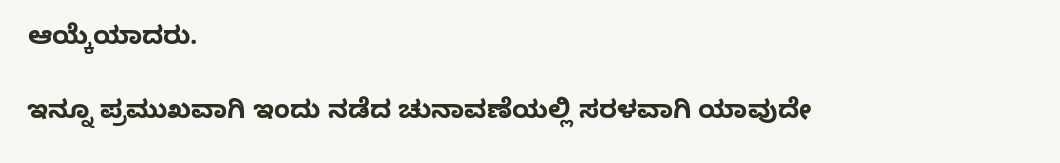ಆಯ್ಕೆಯಾದರು.

ಇನ್ನೂ ಪ್ರಮುಖವಾಗಿ ಇಂದು ನಡೆದ ಚುನಾವಣೆಯಲ್ಲಿ ಸರಳವಾಗಿ ಯಾವುದೇ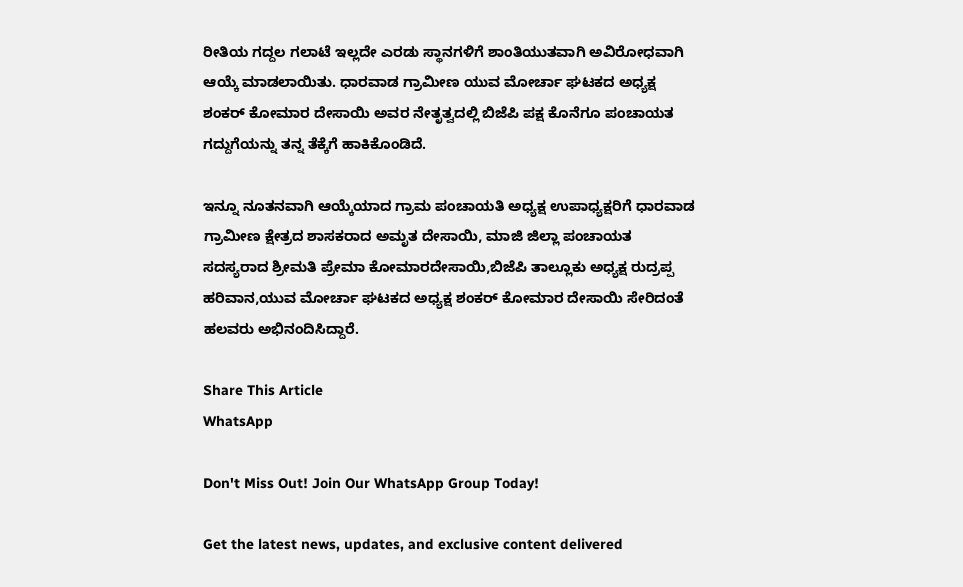ರೀತಿಯ ಗದ್ದಲ ಗಲಾಟೆ ಇಲ್ಲದೇ ಎರಡು ಸ್ಥಾನಗಳಿಗೆ ಶಾಂತಿಯುತವಾಗಿ ಅವಿರೋಧವಾಗಿ ಆಯ್ಕೆ ಮಾಡಲಾಯಿತು. ಧಾರವಾಡ ಗ್ರಾಮೀಣ ಯುವ ಮೋರ್ಚಾ ಘಟಕದ ಅಧ್ಯಕ್ಷ ಶಂಕರ್ ಕೋಮಾರ ದೇಸಾಯಿ ಅವರ ನೇತೃತ್ವದಲ್ಲಿ ಬಿಜೆಪಿ ಪಕ್ಷ ಕೊನೆಗೂ ಪಂಚಾಯತ ಗದ್ದುಗೆಯನ್ನು ತನ್ನ ತೆಕ್ಕೆಗೆ ಹಾಕಿಕೊಂಡಿದೆ‌.

ಇನ್ನೂ ನೂತನವಾಗಿ ಆಯ್ಕೆಯಾದ ಗ್ರಾಮ ಪಂಚಾಯತಿ ಅಧ್ಯಕ್ಷ ಉಪಾಧ್ಯಕ್ಷರಿಗೆ ಧಾರವಾಡ ಗ್ರಾಮೀಣ ಕ್ಷೇತ್ರದ ಶಾಸಕರಾದ ಅಮೃತ ದೇಸಾಯಿ, ಮಾಜಿ ಜಿಲ್ಲಾ ಪಂಚಾಯತ ಸದಸ್ಯರಾದ ಶ್ರೀಮತಿ ಪ್ರೇಮಾ ಕೋಮಾರದೇಸಾಯಿ,ಬಿಜೆಪಿ ತಾಲ್ಲೂಕು ಅಧ್ಯಕ್ಷ ರುದ್ರಪ್ಪ ಹರಿವಾನ,ಯುವ ಮೋರ್ಚಾ ಘಟಕದ ಅಧ್ಯಕ್ಷ ಶಂಕರ್ ಕೋಮಾರ ದೇಸಾಯಿ ಸೇರಿದಂತೆ ಹಲವರು ಅಭಿನಂದಿಸಿದ್ದಾರೆ.

Share This Article
WhatsApp

Don't Miss Out! Join Our WhatsApp Group Today!

Get the latest news, updates, and exclusive content delivered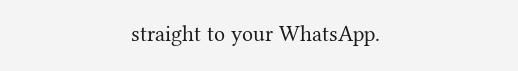straight to your WhatsApp.